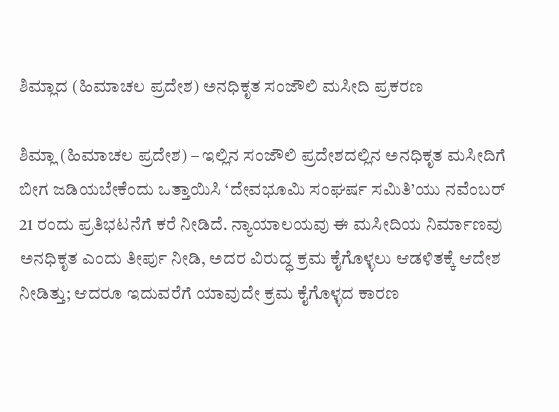ಶಿಮ್ಲಾದ (ಹಿಮಾಚಲ ಪ್ರದೇಶ) ಅನಧಿಕೃತ ಸಂಜೌಲಿ ಮಸೀದಿ ಪ್ರಕರಣ

ಶಿಮ್ಲಾ (ಹಿಮಾಚಲ ಪ್ರದೇಶ) – ಇಲ್ಲಿನ ಸಂಜೌಲಿ ಪ್ರದೇಶದಲ್ಲಿನ ಅನಧಿಕೃತ ಮಸೀದಿಗೆ ಬೀಗ ಜಡಿಯಬೇಕೆಂದು ಒತ್ತಾಯಿಸಿ ‘ದೇವಭೂಮಿ ಸಂಘರ್ಷ ಸಮಿತಿ’ಯು ನವೆಂಬರ್ 21 ರಂದು ಪ್ರತಿಭಟನೆಗೆ ಕರೆ ನೀಡಿದೆ. ನ್ಯಾಯಾಲಯವು ಈ ಮಸೀದಿಯ ನಿರ್ಮಾಣವು ಅನಧಿಕೃತ ಎಂದು ತೀರ್ಪು ನೀಡಿ, ಅದರ ವಿರುದ್ಧ ಕ್ರಮ ಕೈಗೊಳ್ಳಲು ಆಡಳಿತಕ್ಕೆ ಆದೇಶ ನೀಡಿತ್ತು; ಆದರೂ ಇದುವರೆಗೆ ಯಾವುದೇ ಕ್ರಮ ಕೈಗೊಳ್ಳದ ಕಾರಣ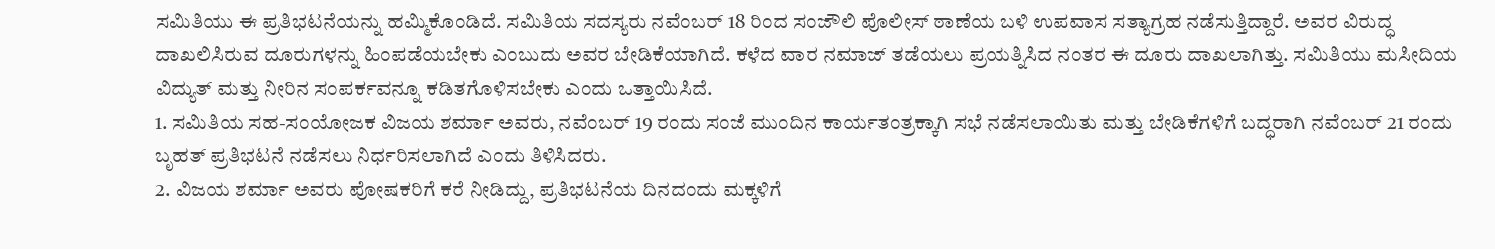ಸಮಿತಿಯು ಈ ಪ್ರತಿಭಟನೆಯನ್ನು ಹಮ್ಮಿಕೊಂಡಿದೆ. ಸಮಿತಿಯ ಸದಸ್ಯರು ನವೆಂಬರ್ 18 ರಿಂದ ಸಂಜೌಲಿ ಪೊಲೀಸ್ ಠಾಣೆಯ ಬಳಿ ಉಪವಾಸ ಸತ್ಯಾಗ್ರಹ ನಡೆಸುತ್ತಿದ್ದಾರೆ. ಅವರ ವಿರುದ್ಧ ದಾಖಲಿಸಿರುವ ದೂರುಗಳನ್ನು ಹಿಂಪಡೆಯಬೇಕು ಎಂಬುದು ಅವರ ಬೇಡಿಕೆಯಾಗಿದೆ. ಕಳೆದ ವಾರ ನಮಾಜ್ ತಡೆಯಲು ಪ್ರಯತ್ನಿಸಿದ ನಂತರ ಈ ದೂರು ದಾಖಲಾಗಿತ್ತು. ಸಮಿತಿಯು ಮಸೀದಿಯ ವಿದ್ಯುತ್ ಮತ್ತು ನೀರಿನ ಸಂಪರ್ಕವನ್ನೂ ಕಡಿತಗೊಳಿಸಬೇಕು ಎಂದು ಒತ್ತಾಯಿಸಿದೆ.
1. ಸಮಿತಿಯ ಸಹ-ಸಂಯೋಜಕ ವಿಜಯ ಶರ್ಮಾ ಅವರು, ನವೆಂಬರ್ 19 ರಂದು ಸಂಜೆ ಮುಂದಿನ ಕಾರ್ಯತಂತ್ರಕ್ಕಾಗಿ ಸಭೆ ನಡೆಸಲಾಯಿತು ಮತ್ತು ಬೇಡಿಕೆಗಳಿಗೆ ಬದ್ಧರಾಗಿ ನವೆಂಬರ್ 21 ರಂದು ಬೃಹತ್ ಪ್ರತಿಭಟನೆ ನಡೆಸಲು ನಿರ್ಧರಿಸಲಾಗಿದೆ ಎಂದು ತಿಳಿಸಿದರು.
2. ವಿಜಯ ಶರ್ಮಾ ಅವರು ಪೋಷಕರಿಗೆ ಕರೆ ನೀಡಿದ್ದು, ಪ್ರತಿಭಟನೆಯ ದಿನದಂದು ಮಕ್ಕಳಿಗೆ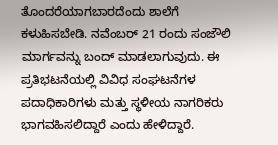ತೊಂದರೆಯಾಗಬಾರದೆಂದು ಶಾಲೆಗೆ ಕಳುಹಿಸಬೇಡಿ. ನವೆಂಬರ್ 21 ರಂದು ಸಂಜೌಲಿ ಮಾರ್ಗವನ್ನು ಬಂದ್ ಮಾಡಲಾಗುವುದು. ಈ ಪ್ರತಿಭಟನೆಯಲ್ಲಿ ವಿವಿಧ ಸಂಘಟನೆಗಳ ಪದಾಧಿಕಾರಿಗಳು ಮತ್ತು ಸ್ಥಳೀಯ ನಾಗರಿಕರು ಭಾಗವಹಿಸಲಿದ್ದಾರೆ ಎಂದು ಹೇಳಿದ್ದಾರೆ.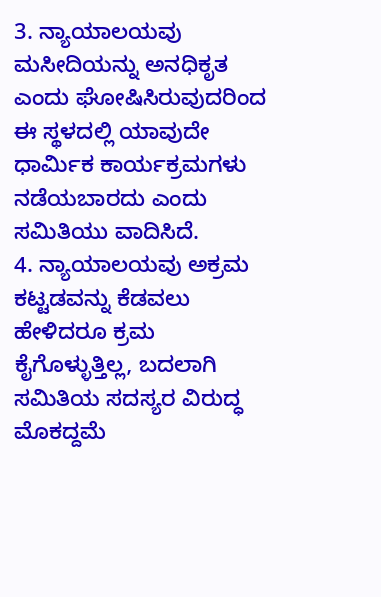3. ನ್ಯಾಯಾಲಯವು ಮಸೀದಿಯನ್ನು ಅನಧಿಕೃತ ಎಂದು ಘೋಷಿಸಿರುವುದರಿಂದ ಈ ಸ್ಥಳದಲ್ಲಿ ಯಾವುದೇ ಧಾರ್ಮಿಕ ಕಾರ್ಯಕ್ರಮಗಳು ನಡೆಯಬಾರದು ಎಂದು ಸಮಿತಿಯು ವಾದಿಸಿದೆ.
4. ನ್ಯಾಯಾಲಯವು ಅಕ್ರಮ ಕಟ್ಟಡವನ್ನು ಕೆಡವಲು ಹೇಳಿದರೂ ಕ್ರಮ ಕೈಗೊಳ್ಳುತ್ತಿಲ್ಲ, ಬದಲಾಗಿ ಸಮಿತಿಯ ಸದಸ್ಯರ ವಿರುದ್ಧ ಮೊಕದ್ದಮೆ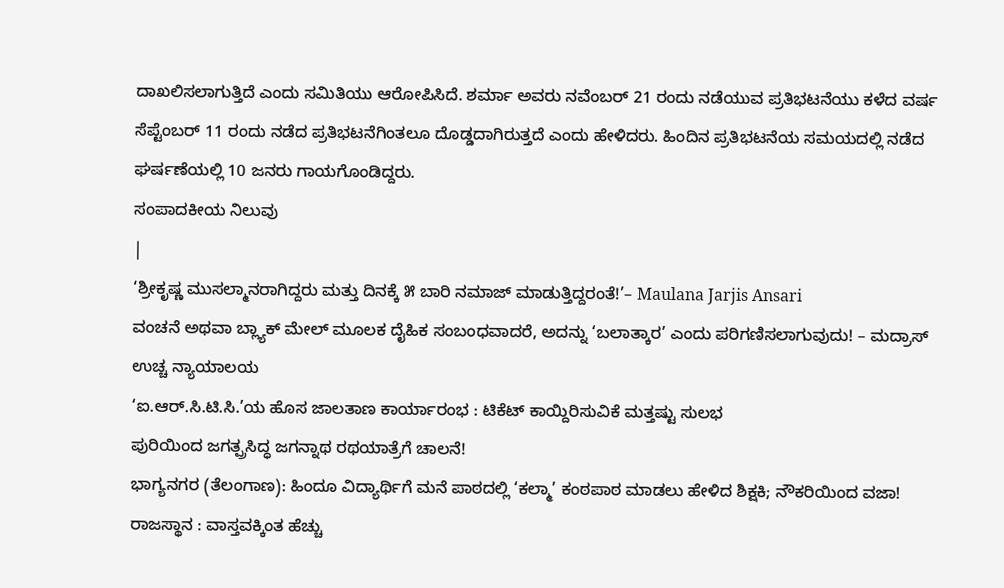ದಾಖಲಿಸಲಾಗುತ್ತಿದೆ ಎಂದು ಸಮಿತಿಯು ಆರೋಪಿಸಿದೆ. ಶರ್ಮಾ ಅವರು ನವೆಂಬರ್ 21 ರಂದು ನಡೆಯುವ ಪ್ರತಿಭಟನೆಯು ಕಳೆದ ವರ್ಷ ಸೆಪ್ಟೆಂಬರ್ 11 ರಂದು ನಡೆದ ಪ್ರತಿಭಟನೆಗಿಂತಲೂ ದೊಡ್ಡದಾಗಿರುತ್ತದೆ ಎಂದು ಹೇಳಿದರು. ಹಿಂದಿನ ಪ್ರತಿಭಟನೆಯ ಸಮಯದಲ್ಲಿ ನಡೆದ ಘರ್ಷಣೆಯಲ್ಲಿ 10 ಜನರು ಗಾಯಗೊಂಡಿದ್ದರು.
ಸಂಪಾದಕೀಯ ನಿಲುವು
|
‘ಶ್ರೀಕೃಷ್ಣ ಮುಸಲ್ಮಾನರಾಗಿದ್ದರು ಮತ್ತು ದಿನಕ್ಕೆ ೫ ಬಾರಿ ನಮಾಜ್ ಮಾಡುತ್ತಿದ್ದರಂತೆ!’– Maulana Jarjis Ansari
ವಂಚನೆ ಅಥವಾ ಬ್ಲ್ಯಾಕ್ ಮೇಲ್ ಮೂಲಕ ದೈಹಿಕ ಸಂಬಂಧವಾದರೆ, ಅದನ್ನು ‘ಬಲಾತ್ಕಾರ’ ಎಂದು ಪರಿಗಣಿಸಲಾಗುವುದು! – ಮದ್ರಾಸ್ ಉಚ್ಚ ನ್ಯಾಯಾಲಯ
‘ಐ.ಆರ್.ಸಿ.ಟಿ.ಸಿ.’ಯ ಹೊಸ ಜಾಲತಾಣ ಕಾರ್ಯಾರಂಭ : ಟಿಕೆಟ್ ಕಾಯ್ದಿರಿಸುವಿಕೆ ಮತ್ತಷ್ಟು ಸುಲಭ
ಪುರಿಯಿಂದ ಜಗತ್ಪ್ರಸಿದ್ಧ ಜಗನ್ನಾಥ ರಥಯಾತ್ರೆಗೆ ಚಾಲನೆ!
ಭಾಗ್ಯನಗರ (ತೆಲಂಗಾಣ): ಹಿಂದೂ ವಿದ್ಯಾರ್ಥಿಗೆ ಮನೆ ಪಾಠದಲ್ಲಿ ‘ಕಲ್ಮಾ’ ಕಂಠಪಾಠ ಮಾಡಲು ಹೇಳಿದ ಶಿಕ್ಷಕಿ; ನೌಕರಿಯಿಂದ ವಜಾ!
ರಾಜಸ್ಥಾನ : ವಾಸ್ತವಕ್ಕಿಂತ ಹೆಚ್ಚು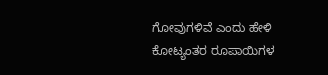ಗೋವುಗಳಿವೆ ಎಂದು ಹೇಳಿ ಕೋಟ್ಯಂತರ ರೂಪಾಯಿಗಳ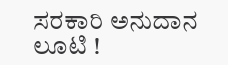ಸರಕಾರಿ ಅನುದಾನ ಲೂಟಿ !